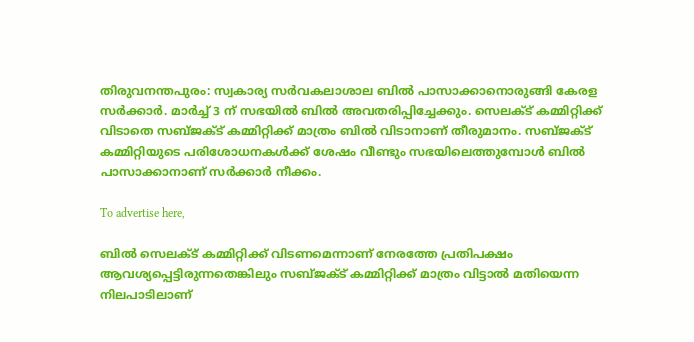തിരുവനന്തപുരം: സ്വകാര്യ സര്‍വകലാശാല ബില്‍ പാസാക്കാനൊരുങ്ങി കേരള സര്‍ക്കാര്‍. മാര്‍ച്ച് 3 ന് സഭയില്‍ ബില്‍ അവതരിപ്പിച്ചേക്കും. സെലക്ട് കമ്മിറ്റിക്ക് വിടാതെ സബ്ജക്ട് കമ്മിറ്റിക്ക് മാത്രം ബില്‍ വിടാനാണ് തീരുമാനം. സബ്ജക്ട് കമ്മിറ്റിയുടെ പരിശോധനകള്‍ക്ക് ശേഷം വീണ്ടും സഭയിലെത്തുമ്പോള്‍ ബില്‍ പാസാക്കാനാണ് സര്‍ക്കാര്‍ നീക്കം.

To advertise here,

ബില്‍ സെലക്ട് കമ്മിറ്റിക്ക് വിടണമെന്നാണ് നേരത്തേ പ്രതിപക്ഷം ആവശ്യപ്പെട്ടിരുന്നതെങ്കിലും സബ്ജക്ട് കമ്മിറ്റിക്ക് മാത്രം വിട്ടാല്‍ മതിയെന്ന നിലപാടിലാണ്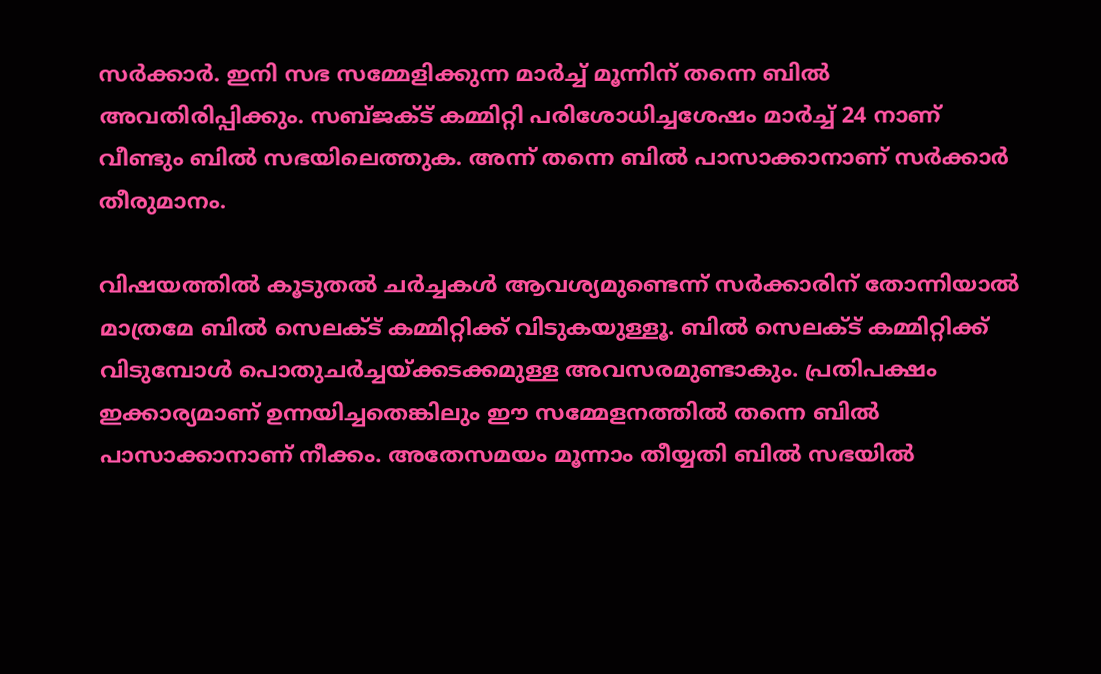സര്‍ക്കാര്‍. ഇനി സഭ സമ്മേളിക്കുന്ന മാര്‍ച്ച് മൂന്നിന് തന്നെ ബില്‍ അവതിരിപ്പിക്കും. സബ്ജക്ട് കമ്മിറ്റി പരിശോധിച്ചശേഷം മാര്‍ച്ച് 24 നാണ് വീണ്ടും ബില്‍ സഭയിലെത്തുക. അന്ന് തന്നെ ബില്‍ പാസാക്കാനാണ് സര്‍ക്കാര്‍ തീരുമാനം.

വിഷയത്തില്‍ കൂടുതല്‍ ചര്‍ച്ചകള്‍ ആവശ്യമുണ്ടെന്ന് സര്‍ക്കാരിന് തോന്നിയാല്‍ മാത്രമേ ബില്‍ സെലക്ട് കമ്മിറ്റിക്ക് വിടുകയുള്ളൂ. ബില്‍ സെലക്ട് കമ്മിറ്റിക്ക് വിടുമ്പോള്‍ പൊതുചര്‍ച്ചയ്ക്കടക്കമുള്ള അവസരമുണ്ടാകും. പ്രതിപക്ഷം ഇക്കാര്യമാണ് ഉന്നയിച്ചതെങ്കിലും ഈ സമ്മേളനത്തില്‍ തന്നെ ബില്‍ പാസാക്കാനാണ് നീക്കം. അതേസമയം മൂന്നാം തീയ്യതി ബില്‍ സഭയില്‍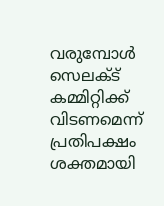വരുമ്പോള്‍ സെലക്ട് കമ്മിറ്റിക്ക് വിടണമെന്ന് പ്രതിപക്ഷം ശക്തമായി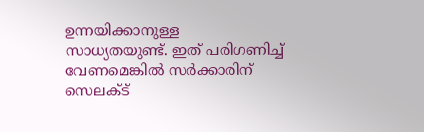ഉന്നയിക്കാനുള്ള സാധ്യതയുണ്ട്. ഇത് പരിഗണിച്ച് വേണമെങ്കില്‍ സര്‍ക്കാരിന് സെലക്ട്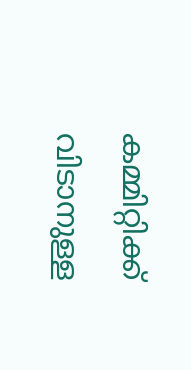കമ്മിറ്റിക്ക് വിടാനുള്ള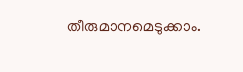തീരുമാനമെടുക്കാം.